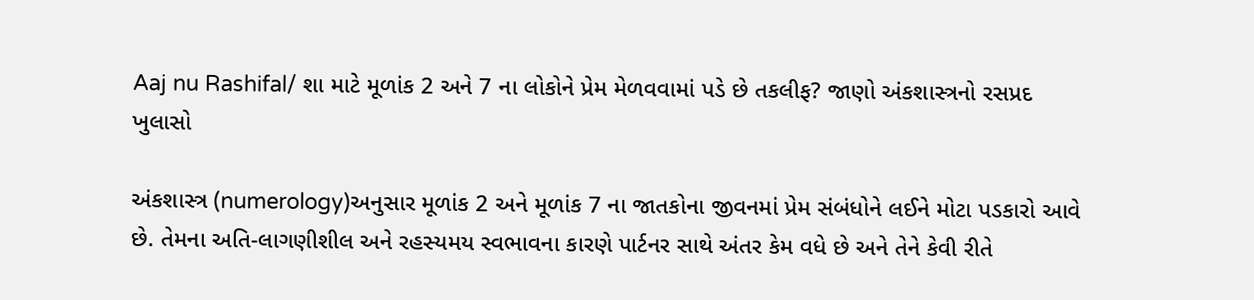Aaj nu Rashifal/ શા માટે મૂળાંક 2 અને 7 ના લોકોને પ્રેમ મેળવવામાં પડે છે તકલીફ? જાણો અંકશાસ્ત્રનો રસપ્રદ ખુલાસો

અંકશાસ્ત્ર (numerology)અનુસાર મૂળાંક 2 અને મૂળાંક 7 ના જાતકોના જીવનમાં પ્રેમ સંબંધોને લઈને મોટા પડકારો આવે છે. તેમના અતિ-લાગણીશીલ અને રહસ્યમય સ્વભાવના કારણે પાર્ટનર સાથે અંતર કેમ વધે છે અને તેને કેવી રીતે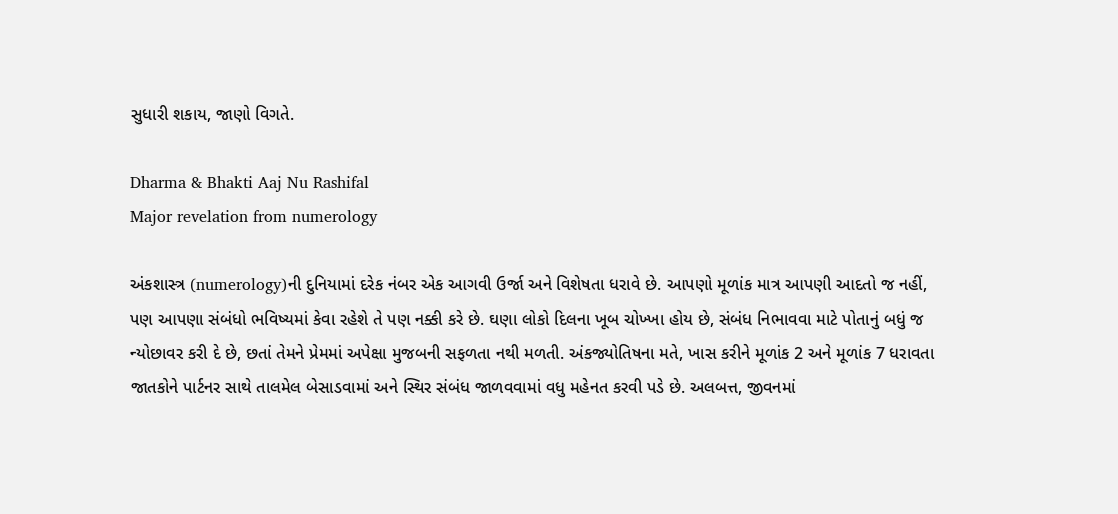સુધારી શકાય, જાણો વિગતે.

Dharma & Bhakti Aaj Nu Rashifal
Major revelation from numerology

અંકશાસ્ત્ર (numerology)ની દુનિયામાં દરેક નંબર એક આગવી ઉર્જા અને વિશેષતા ધરાવે છે. આપણો મૂળાંક માત્ર આપણી આદતો જ નહીં, પણ આપણા સંબંધો ભવિષ્યમાં કેવા રહેશે તે પણ નક્કી કરે છે. ઘણા લોકો દિલના ખૂબ ચોખ્ખા હોય છે, સંબંધ નિભાવવા માટે પોતાનું બધું જ ન્યોછાવર કરી દે છે, છતાં તેમને પ્રેમમાં અપેક્ષા મુજબની સફળતા નથી મળતી. અંકજ્યોતિષના મતે, ખાસ કરીને મૂળાંક 2 અને મૂળાંક 7 ધરાવતા જાતકોને પાર્ટનર સાથે તાલમેલ બેસાડવામાં અને સ્થિર સંબંધ જાળવવામાં વધુ મહેનત કરવી પડે છે. અલબત્ત, જીવનમાં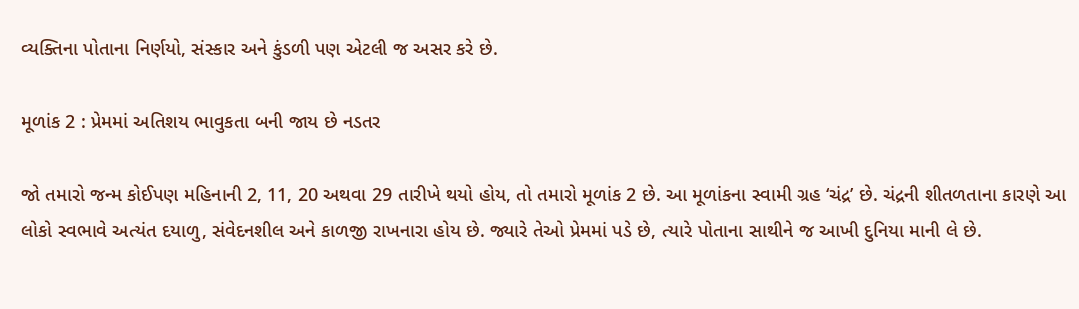વ્યક્તિના પોતાના નિર્ણયો, સંસ્કાર અને કુંડળી પણ એટલી જ અસર કરે છે.

મૂળાંક 2 : પ્રેમમાં અતિશય ભાવુકતા બની જાય છે નડતર

જો તમારો જન્મ કોઈપણ મહિનાની 2, 11, 20 અથવા 29 તારીખે થયો હોય, તો તમારો મૂળાંક 2 છે. આ મૂળાંકના સ્વામી ગ્રહ ‘ચંદ્ર’ છે. ચંદ્રની શીતળતાના કારણે આ લોકો સ્વભાવે અત્યંત દયાળુ, સંવેદનશીલ અને કાળજી રાખનારા હોય છે. જ્યારે તેઓ પ્રેમમાં પડે છે, ત્યારે પોતાના સાથીને જ આખી દુનિયા માની લે છે.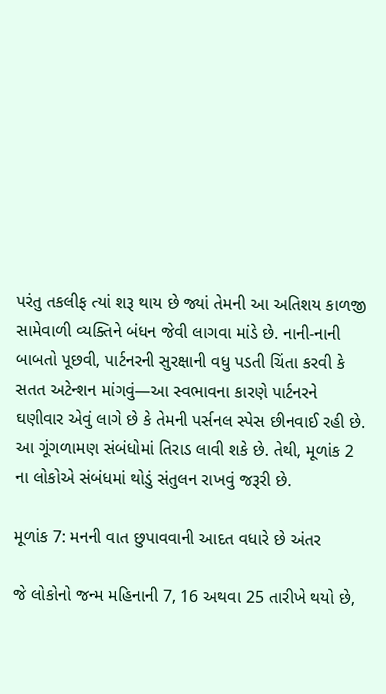પરંતુ તકલીફ ત્યાં શરૂ થાય છે જ્યાં તેમની આ અતિશય કાળજી સામેવાળી વ્યક્તિને બંધન જેવી લાગવા માંડે છે. નાની-નાની બાબતો પૂછવી, પાર્ટનરની સુરક્ષાની વધુ પડતી ચિંતા કરવી કે સતત અટેન્શન માંગવું—આ સ્વભાવના કારણે પાર્ટનરને ઘણીવાર એવું લાગે છે કે તેમની પર્સનલ સ્પેસ છીનવાઈ રહી છે. આ ગૂંગળામણ સંબંધોમાં તિરાડ લાવી શકે છે. તેથી, મૂળાંક 2 ના લોકોએ સંબંધમાં થોડું સંતુલન રાખવું જરૂરી છે.

મૂળાંક 7: મનની વાત છુપાવવાની આદત વધારે છે અંતર

જે લોકોનો જન્મ મહિનાની 7, 16 અથવા 25 તારીખે થયો છે,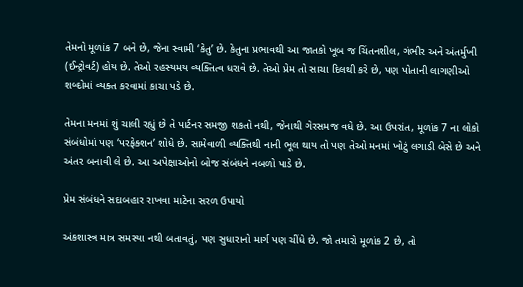તેમનો મૂળાંક 7 બને છે, જેના સ્વામી ‘કેતુ’ છે. કેતુના પ્રભાવથી આ જાતકો ખૂબ જ ચિંતનશીલ, ગંભીર અને અંતર્મુખી (ઈન્ટ્રોવર્ટ) હોય છે. તેઓ રહસ્યમય વ્યક્તિત્વ ધરાવે છે. તેઓ પ્રેમ તો સાચા દિલથી કરે છે, પણ પોતાની લાગણીઓ શબ્દોમાં વ્યક્ત કરવામાં કાચા પડે છે.

તેમના મનમાં શું ચાલી રહ્યું છે તે પાર્ટનર સમજી શકતો નથી, જેનાથી ગેરસમજ વધે છે. આ ઉપરાંત, મૂળાંક 7 ના લોકો સંબંધોમાં પણ ‘પરફેક્શન’ શોધે છે. સામેવાળી વ્યક્તિથી નાની ભૂલ થાય તો પણ તેઓ મનમાં ખોટું લગાડી બેસે છે અને અંતર બનાવી લે છે. આ અપેક્ષાઓનો બોજ સંબંધને નબળો પાડે છે.

પ્રેમ સંબંધને સદાબહાર રાખવા માટેના સરળ ઉપાયો

અંકશાસ્ત્ર માત્ર સમસ્યા નથી બતાવતું, પણ સુધારાનો માર્ગ પણ ચીંધે છે. જો તમારો મૂળાંક 2 છે, તો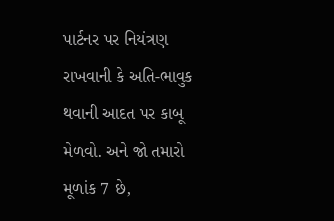પાર્ટનર પર નિયંત્રણ રાખવાની કે અતિ-ભાવુક થવાની આદત પર કાબૂ મેળવો. અને જો તમારો મૂળાંક 7 છે,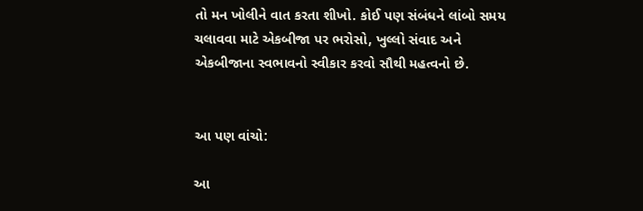તો મન ખોલીને વાત કરતા શીખો. કોઈ પણ સંબંધને લાંબો સમય ચલાવવા માટે એકબીજા પર ભરોસો, ખુલ્લો સંવાદ અને એકબીજાના સ્વભાવનો સ્વીકાર કરવો સૌથી મહત્વનો છે.


આ પણ વાંચો:

આ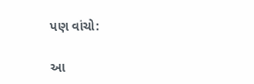પણ વાંચો:

આ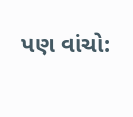પણ વાંચો: